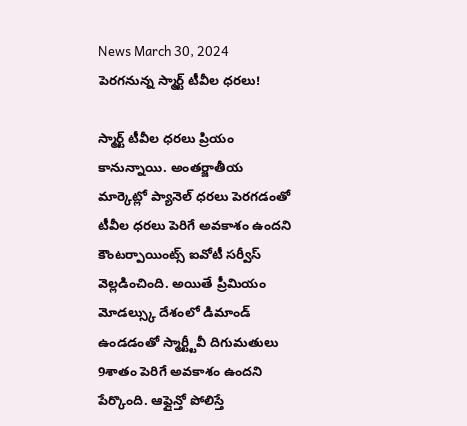News March 30, 2024
పెరగనున్న స్మార్ట్ టీవీల ధరలు!

స్మార్ట్ టీవీల ధరలు ప్రియం కానున్నాయి. అంతర్జాతీయ మార్కెట్లో ప్యానెల్ ధరలు పెరగడంతో టీవీల ధరలు పెరిగే అవకాశం ఉందని కౌంటర్పాయింట్స్ ఐవోటీ సర్వీస్ వెల్లడించింది. అయితే ప్రీమియం మోడల్స్కు దేశంలో డిమాండ్ ఉండడంతో స్మార్ట్టీవీ దిగుమతులు 9శాతం పెరిగే అవకాశం ఉందని పేర్కొంది. ఆఫ్లైన్తో పోలిస్తే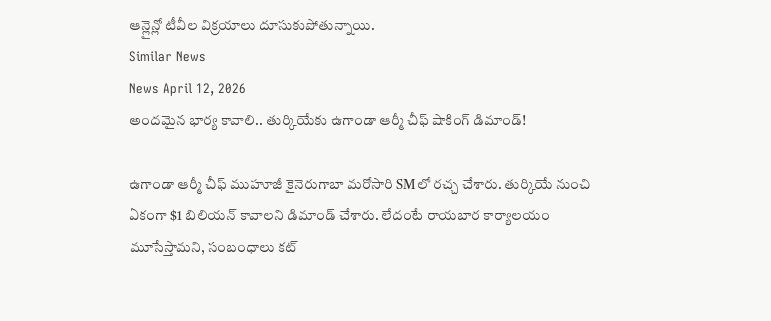ఆన్లైన్లో టీవీల విక్రయాలు దూసుకుపోతున్నాయి.
Similar News
News April 12, 2026
అందమైన భార్య కావాలి.. తుర్కియేకు ఉగాండా ఆర్మీ చీఫ్ షాకింగ్ డిమాండ్!

ఉగాండా ఆర్మీ చీఫ్ ముహూజీ కైనెరుగాబా మరోసారి SMలో రచ్చ చేశారు. తుర్కియే నుంచి ఏకంగా $1 బిలియన్ కావాలని డిమాండ్ చేశారు. లేదంటే రాయబార కార్యాలయం మూసేస్తామని, సంబంధాలు కట్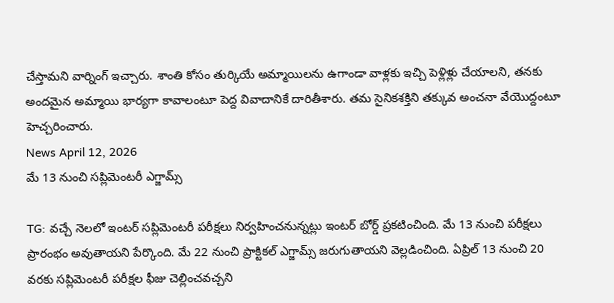చేస్తామని వార్నింగ్ ఇచ్చారు. శాంతి కోసం తుర్కియే అమ్మాయిలను ఉగాండా వాళ్లకు ఇచ్చి పెళ్లిళ్లు చేయాలని, తనకు అందమైన అమ్మాయి భార్యగా కావాలంటూ పెద్ద వివాదానికే దారితీశారు. తమ సైనికశక్తిని తక్కువ అంచనా వేయొద్దంటూ హెచ్చరించారు.
News April 12, 2026
మే 13 నుంచి సప్లిమెంటరీ ఎగ్జామ్స్

TG: వచ్చే నెలలో ఇంటర్ సప్లిమెంటరీ పరీక్షలు నిర్వహించనున్నట్లు ఇంటర్ బోర్డ్ ప్రకటించింది. మే 13 నుంచి పరీక్షలు ప్రారంభం అవుతాయని పేర్కొంది. మే 22 నుంచి ప్రాక్టికల్ ఎగ్జామ్స్ జరుగుతాయని వెల్లడించింది. ఏప్రిల్ 13 నుంచి 20 వరకు సప్లిమెంటరీ పరీక్షల ఫీజు చెల్లించవచ్చని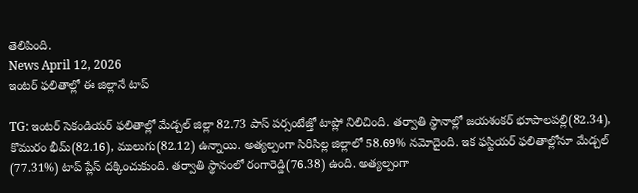తెలిపింది.
News April 12, 2026
ఇంటర్ ఫలితాల్లో ఈ జిల్లానే టాప్

TG: ఇంటర్ సెకండియర్ ఫలితాల్లో మేడ్చల్ జిల్లా 82.73 పాస్ పర్సంటేజ్తో టాప్లో నిలిచింది. తర్వాతి స్థానాల్లో జయశంకర్ భూపాలపల్లి(82.34), కొమురం భీమ్(82.16), ములుగు(82.12) ఉన్నాయి. అత్యల్పంగా సిరిసిల్ల జిల్లాలో 58.69% నమోదైంది. ఇక ఫస్టియర్ ఫలితాల్లోనూ మేడ్చల్ (77.31%) టాప్ ప్లేస్ దక్కించుకుంది. తర్వాతి స్థానంలో రంగారెడ్డి(76.38) ఉంది. అత్యల్పంగా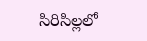సిరిసిల్లలో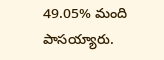49.05% మంది పాసయ్యారు.